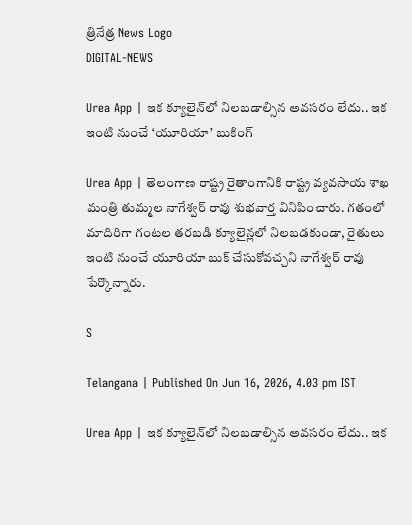త్రినేత్ర News Logo
DIGITAL-NEWS

Urea App | ఇక క్యూలైన్‌లో నిల‌బ‌డాల్సిన అవ‌స‌రం లేదు.. ఇక ఇంటి నుంచే ‘యూరియా’ బుకింగ్

Urea App | తెలంగాణ రాష్ట్ర రైతాంగానికి రాష్ట్ర వ్య‌వ‌సాయ శాఖ మంత్రి తుమ్మ‌ల నాగేశ్వ‌ర్ రావు శుభ‌వార్త వినిపించారు. గ‌తంలో మాదిరిగా గంట‌ల త‌ర‌బ‌డి క్యూలైన్ల‌లో నిల‌బ‌డ‌కుండా, రైతులు ఇంటి నుంచే యూరియా బుక్ చేసుకోవ‌చ్చ‌ని నాగేశ్వ‌ర్ రావు పేర్కొన్నారు.

S

Telangana | Published On Jun 16, 2026, 4.03 pm IST

Urea App | ఇక క్యూలైన్‌లో నిల‌బ‌డాల్సిన అవ‌స‌రం లేదు.. ఇక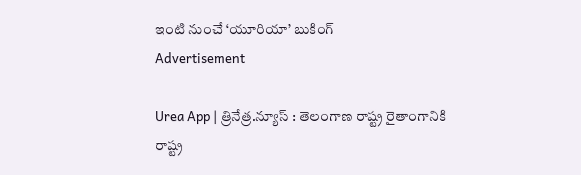ఇంటి నుంచే ‘యూరియా’ బుకింగ్
Advertisement

Urea App | త్రినేత్ర‌.న్యూస్ : తెలంగాణ రాష్ట్ర రైతాంగానికి రాష్ట్ర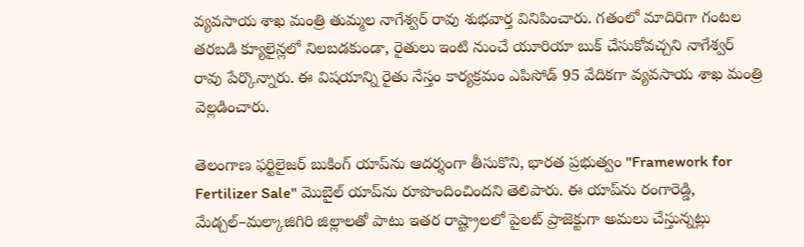వ్య‌వ‌సాయ శాఖ మంత్రి తుమ్మ‌ల నాగేశ్వ‌ర్ రావు శుభ‌వార్త వినిపించారు. గ‌తంలో మాదిరిగా గంట‌ల త‌ర‌బ‌డి క్యూలైన్ల‌లో నిల‌బ‌డ‌కుండా, రైతులు ఇంటి నుంచే యూరియా బుక్ చేసుకోవ‌చ్చ‌ని నాగేశ్వ‌ర్ రావు పేర్కొన్నారు. ఈ విష‌యాన్ని రైతు నేస్తం కార్య‌క్ర‌మం ఎపిసోడ్ 95 వేదిక‌గా వ్య‌వ‌సాయ శాఖ మంత్రి వెల్ల‌డించారు.

తెలంగాణ ఫర్టిలైజర్ బుకింగ్ యాప్‌ను ఆదర్శంగా తీసుకొని, భారత ప్రభుత్వం "Framework for Fertilizer Sale" మొబైల్ యాప్‌ను రూపొందించిందని తెలిపారు. ఈ యాప్‌ను రంగారెడ్డి, మేడ్చల్–మల్కాజిగిరి జిల్లాలతో పాటు ఇతర రాష్ట్రాలలో పైలట్ ప్రాజెక్టుగా అమలు చేస్తున్నట్లు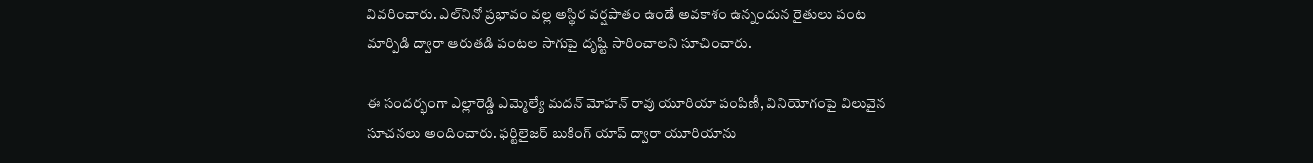వివరించారు. ఎల్‌నినో ప్రభావం వల్ల అస్థిర వర్షపాతం ఉండే అవకాశం ఉన్నందున రైతులు పంట మార్పిడి ద్వారా ఆరుతడి పంటల సాగుపై దృష్టి సారించాలని సూచించారు.

ఈ సంద‌ర్భంగా ఎల్లారెడ్డి ఎమ్మెల్యే మదన్ మోహన్ రావు యూరియా పంపిణీ, వినియోగంపై విలువైన సూచనలు అందించారు. ఫర్టిలైజర్ బుకింగ్ యాప్ ద్వారా యూరియాను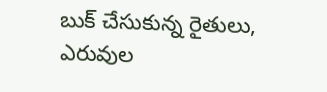బుక్ చేసుకున్న రైతులు, ఎరువుల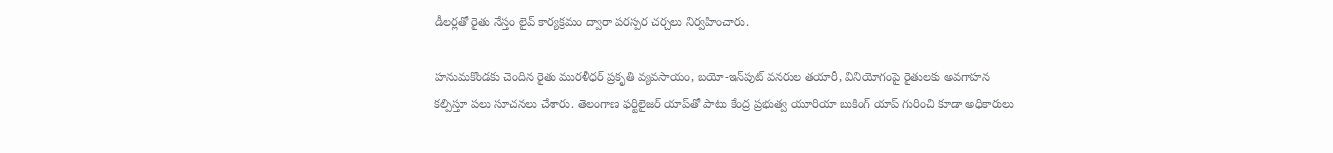డీలర్లతో రైతు నేస్తం లైవ్ కార్యక్రమం ద్వారా పరస్పర చర్చలు నిర్వహించారు.

హనుమకొండకు చెందిన రైతు మురళీధర్ ప్రకృతి వ్యవసాయం, బయో-ఇన్‌పుట్ వనరుల తయారీ, వినియోగంపై రైతులకు అవగాహన కల్పిస్తూ పలు సూచనలు చేశారు. తెలంగాణ ఫర్టిలైజర్ యాప్‌తో పాటు కేంద్ర ప్రభుత్వ యూరియా బుకింగ్ యాప్ గురించి కూడా అధికారులు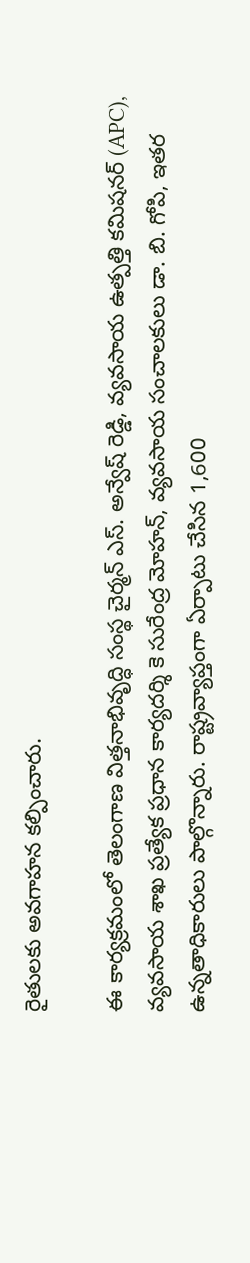రైతులకు అవగాహన కల్పించారు.

ఈ కార్యక్రమంలో తెలంగాణ విత్తనాభివృద్ధి సంస్థ చైర్మన్ ఎస్. అన్వేష్ రెడ్డి, వ్యవసాయ ఉత్పత్తి కమిషనర్ (APC), వ్యవసాయ శాఖ ప్రత్యేక ప్రధాన కార్యదర్శి కె సురేంద్ర మోహన్, వ్యవసాయ సంచాలకులు డా. బి. గోపి, ఇతర ఉన్నతాధికారులు పాల్గొన్నారు. రాష్ట్రవ్యాప్తంగా ఏర్పాటు చేసిన 1,600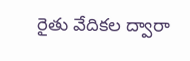రైతు వేదికల ద్వారా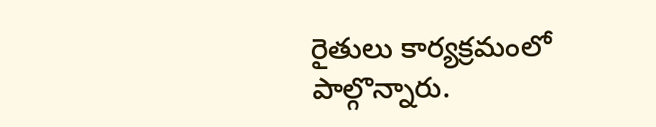రైతులు కార్యక్రమంలో పాల్గొన్నారు.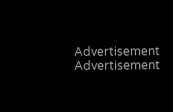Advertisement
Advertisement